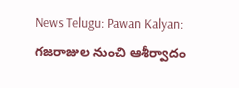News Telugu: Pawan Kalyan: గజరాజుల నుంచి ఆశీర్వాదం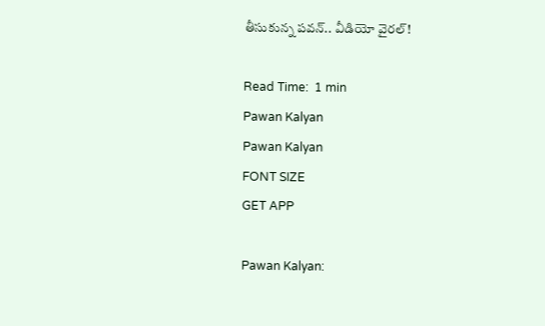తీసుకున్న పవన్.. వీడియో వైరల్!

Read Time:  1 min
Pawan Kalyan
Pawan Kalyan
FONT SIZE
GET APP

Pawan Kalyan: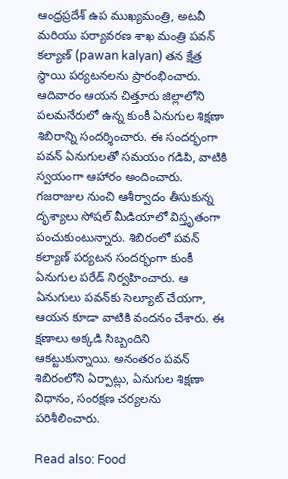ఆంధ్రప్రదేశ్ ఉప ముఖ్యమంత్రి, అటవీ మరియు పర్యావరణ శాఖ మంత్రి పవన్ కల్యాణ్ (pawan kalyan) తన క్షేత్ర స్థాయి పర్యటనలను ప్రారంభించారు. ఆదివారం ఆయన చిత్తూరు జిల్లాలోని పలమనేరులో ఉన్న కుంకీ ఏనుగుల శిక్షణా శిబిరాన్ని సందర్శించారు. ఈ సందర్భంగా పవన్ ఏనుగులతో సమయం గడిపి, వాటికి స్వయంగా ఆహారం అందించారు. గజరాజుల నుంచి ఆశీర్వాదం తీసుకున్న దృశ్యాలు సోషల్ మీడియాలో విస్తృతంగా పంచుకుంటున్నారు. శిబిరంలో పవన్ కల్యాణ్ పర్యటన సందర్భంగా కుంకీ ఏనుగుల పరేడ్ నిర్వహించారు. ఆ ఏనుగులు పవన్‌కు సెల్యూట్ చేయగా, ఆయన కూడా వాటికి వందనం చేశారు. ఈ క్షణాలు అక్కడి సిబ్బందిని ఆకట్టుకున్నాయి. అనంతరం పవన్ శిబిరంలోని ఏర్పాట్లు, ఏనుగుల శిక్షణా విధానం, సంరక్షణ చర్యలను పరిశీలించారు.

Read also: Food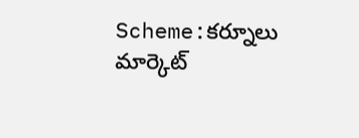Scheme:కర్నూలు మార్కెట్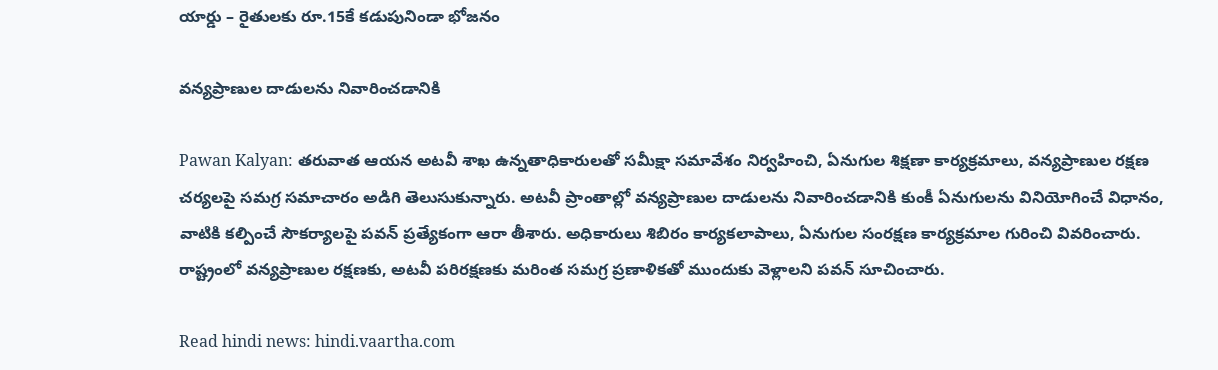యార్డు – రైతులకు రూ.15కే కడుపునిండా భోజనం

వన్యప్రాణుల దాడులను నివారించడానికి

Pawan Kalyan: తరువాత ఆయన అటవీ శాఖ ఉన్నతాధికారులతో సమీక్షా సమావేశం నిర్వహించి, ఏనుగుల శిక్షణా కార్యక్రమాలు, వన్యప్రాణుల రక్షణ చర్యలపై సమగ్ర సమాచారం అడిగి తెలుసుకున్నారు. అటవీ ప్రాంతాల్లో వన్యప్రాణుల దాడులను నివారించడానికి కుంకీ ఏనుగులను వినియోగించే విధానం, వాటికి కల్పించే సౌకర్యాలపై పవన్ ప్రత్యేకంగా ఆరా తీశారు. అధికారులు శిబిరం కార్యకలాపాలు, ఏనుగుల సంరక్షణ కార్యక్రమాల గురించి వివరించారు. రాష్ట్రంలో వన్యప్రాణుల రక్షణకు, అటవీ పరిరక్షణకు మరింత సమగ్ర ప్రణాళికతో ముందుకు వెళ్లాలని పవన్ సూచించారు.

Read hindi news: hindi.vaartha.com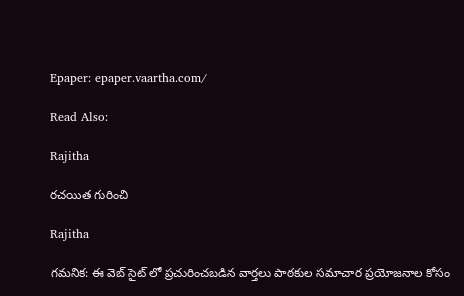Epaper: epaper.vaartha.com/

Read Also:

Rajitha

రచయిత గురించి

Rajitha

గమనిక: ఈ వెబ్ సైట్ లో ప్రచురించబడిన వార్తలు పాఠకుల సమాచార ప్రయోజనాల కోసం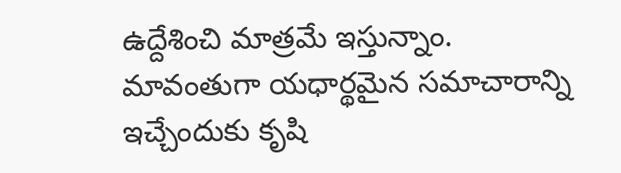ఉద్దేశించి మాత్రమే ఇస్తున్నాం. మావంతుగా యధార్థమైన సమాచారాన్ని ఇచ్చేందుకు కృషి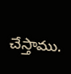చేస్తాము.